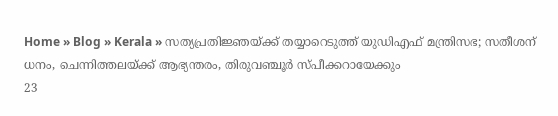Home » Blog » Kerala » സത്യപ്രതിജ്ഞയ്ക്ക് തയ്യാറെടുത്ത് യുഡിഎഫ് മന്ത്രിസഭ; സതീശന് ധനം, ചെന്നിത്തലയ്ക്ക് ആഭ്യന്തരം, തിരുവഞ്ചൂര്‍ സ്പീക്കറായേക്കും
23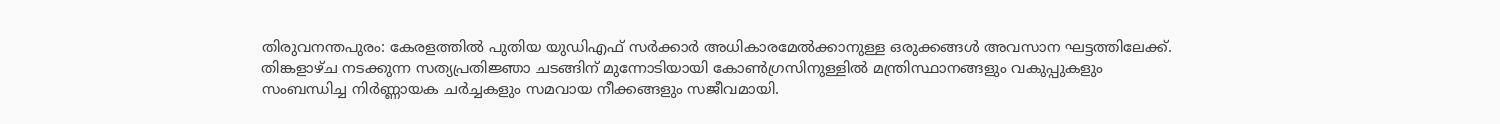തിരുവനന്തപുരം: കേരളത്തില്‍ പുതിയ യുഡിഎഫ് സര്‍ക്കാര്‍ അധികാരമേല്‍ക്കാനുള്ള ഒരുക്കങ്ങള്‍ അവസാന ഘട്ടത്തിലേക്ക്. തിങ്കളാഴ്ച നടക്കുന്ന സത്യപ്രതിജ്ഞാ ചടങ്ങിന് മുന്നോടിയായി കോണ്‍ഗ്രസിനുള്ളില്‍ മന്ത്രിസ്ഥാനങ്ങളും വകുപ്പുകളും സംബന്ധിച്ച നിര്‍ണ്ണായക ചര്‍ച്ചകളും സമവായ നീക്കങ്ങളും സജീവമായി.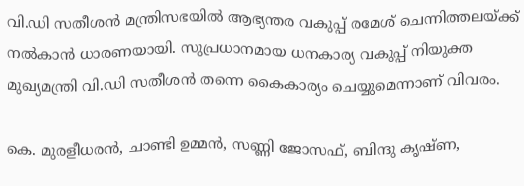വി.ഡി സതീശന്‍ മന്ത്രിസഭയില്‍ ആഭ്യന്തര വകുപ്പ് രമേശ് ചെന്നിത്തലയ്ക്ക് നല്‍കാന്‍ ധാരണയായി. സുപ്രധാനമായ ധനകാര്യ വകുപ്പ് നിയുക്ത മുഖ്യമന്ത്രി വി.ഡി സതീശന്‍ തന്നെ കൈകാര്യം ചെയ്യുമെന്നാണ് വിവരം.

കെ. മുരളീധരന്‍, ചാണ്ടി ഉമ്മന്‍, സണ്ണി ജോസഫ്, ബിന്ദു കൃഷ്ണ,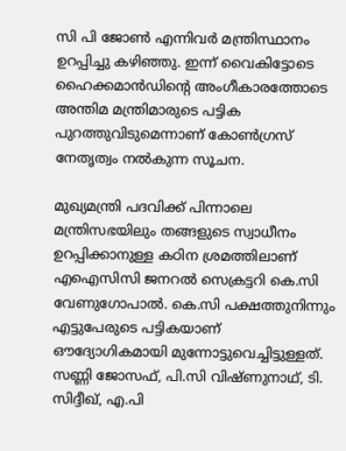സി പി ജോൺ എന്നിവർ മന്ത്രിസ്ഥാനം ഉറപ്പിച്ചു കഴിഞ്ഞു. ഇന്ന് വൈകിട്ടോടെ ഹൈക്കമാന്‍ഡിന്റെ അംഗീകാരത്തോടെ അന്തിമ മന്ത്രിമാരുടെ പട്ടിക പുറത്തുവിടുമെന്നാണ് കോണ്‍ഗ്രസ് നേതൃത്വം നല്‍കുന്ന സൂചന.

മുഖ്യമന്ത്രി പദവിക്ക് പിന്നാലെ മന്ത്രിസഭയിലും തങ്ങളുടെ സ്വാധീനം ഉറപ്പിക്കാനുള്ള കഠിന ശ്രമത്തിലാണ് എഐസിസി ജനറല്‍ സെക്രട്ടറി കെ.സി വേണുഗോപാല്‍. കെ.സി പക്ഷത്തുനിന്നും എട്ടുപേരുടെ പട്ടികയാണ് ഔദ്യോഗികമായി മുന്നോട്ടുവെച്ചിട്ടുള്ളത്. സണ്ണി ജോസഫ്, പി.സി വിഷ്ണുനാഥ്, ടി. സിദ്ദീഖ്, എ.പി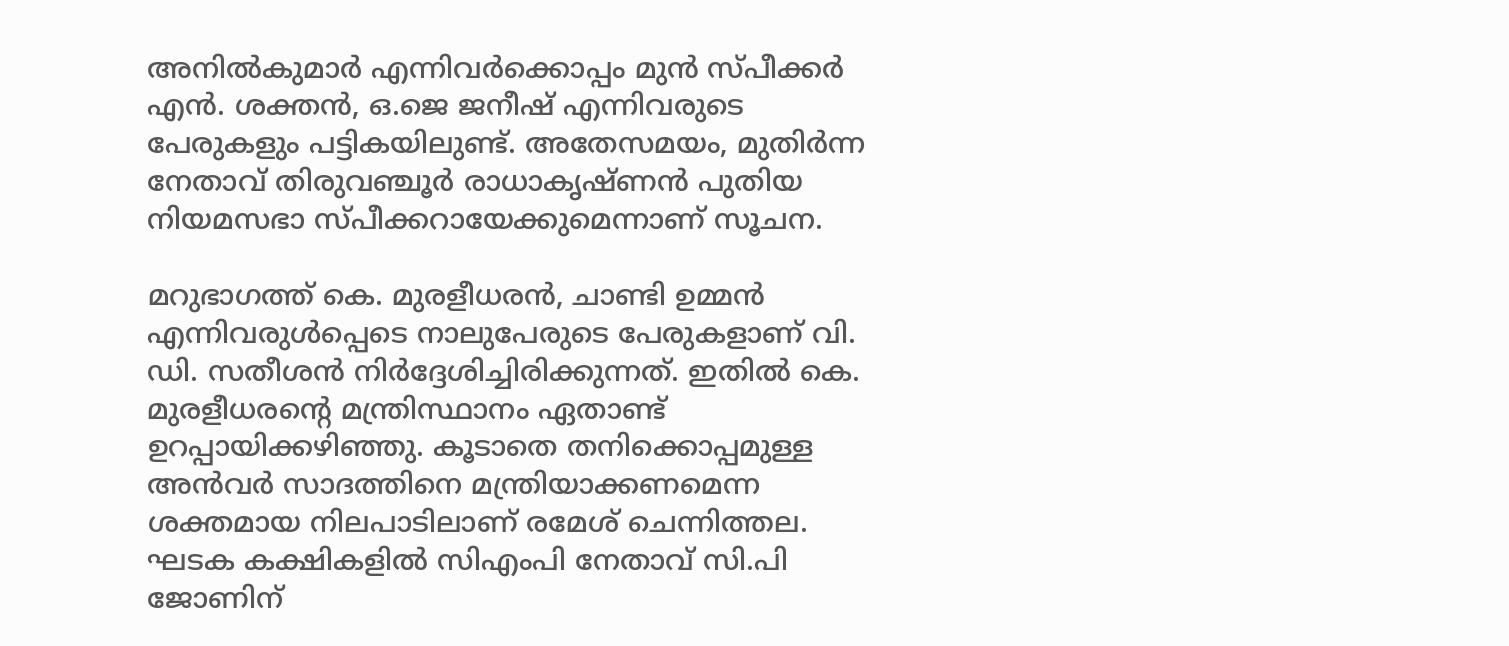അനില്‍കുമാര്‍ എന്നിവര്‍ക്കൊപ്പം മുന്‍ സ്പീക്കര്‍ എന്‍. ശക്തന്‍, ഒ.ജെ ജനീഷ് എന്നിവരുടെ പേരുകളും പട്ടികയിലുണ്ട്. അതേസമയം, മുതിര്‍ന്ന നേതാവ് തിരുവഞ്ചൂര്‍ രാധാകൃഷ്ണന്‍ പുതിയ നിയമസഭാ സ്പീക്കറായേക്കുമെന്നാണ് സൂചന.

മറുഭാഗത്ത് കെ. മുരളീധരന്‍, ചാണ്ടി ഉമ്മന്‍ എന്നിവരുള്‍പ്പെടെ നാലുപേരുടെ പേരുകളാണ് വി. ഡി. സതീശന്‍ നിര്‍ദ്ദേശിച്ചിരിക്കുന്നത്. ഇതില്‍ കെ. മുരളീധരന്റെ മന്ത്രിസ്ഥാനം ഏതാണ്ട് ഉറപ്പായിക്കഴിഞ്ഞു. കൂടാതെ തനിക്കൊപ്പമുള്ള അന്‍വര്‍ സാദത്തിനെ മന്ത്രിയാക്കണമെന്ന ശക്തമായ നിലപാടിലാണ് രമേശ് ചെന്നിത്തല. ഘടക കക്ഷികളില്‍ സിഎംപി നേതാവ് സി.പി ജോണിന്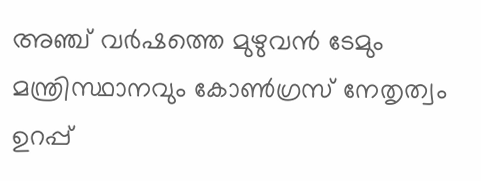അഞ്ച് വര്‍ഷത്തെ മുഴുവന്‍ ടേമും മന്ത്രിസ്ഥാനവും കോണ്‍ഗ്രസ് നേതൃത്വം ഉറപ്പ്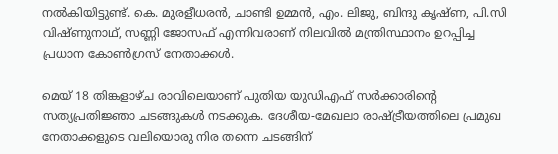നല്‍കിയിട്ടുണ്ട്. കെ. മുരളീധരന്‍, ചാണ്ടി ഉമ്മന്‍, എം. ലിജു, ബിന്ദു കൃഷ്ണ, പി.സി വിഷ്ണുനാഥ്, സണ്ണി ജോസഫ് എന്നിവരാണ് നിലവില്‍ മന്ത്രിസ്ഥാനം ഉറപ്പിച്ച പ്രധാന കോണ്‍ഗ്രസ് നേതാക്കള്‍.

മെയ് 18 തിങ്കളാഴ്ച രാവിലെയാണ് പുതിയ യുഡിഎഫ് സര്‍ക്കാരിന്റെ സത്യപ്രതിജ്ഞാ ചടങ്ങുകള്‍ നടക്കുക. ദേശീയ-മേഖലാ രാഷ്ട്രീയത്തിലെ പ്രമുഖ നേതാക്കളുടെ വലിയൊരു നിര തന്നെ ചടങ്ങിന്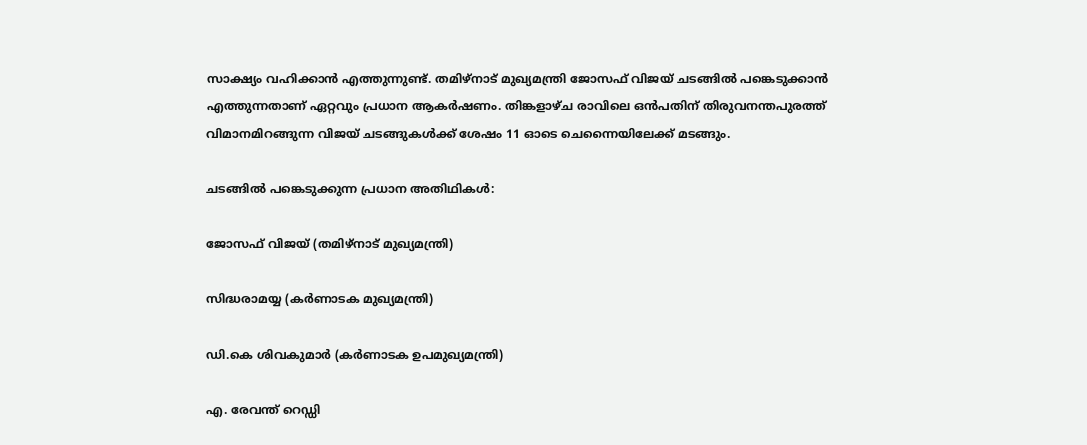സാക്ഷ്യം വഹിക്കാന്‍ എത്തുന്നുണ്ട്. തമിഴ്നാട് മുഖ്യമന്ത്രി ജോസഫ് വിജയ് ചടങ്ങില്‍ പങ്കെടുക്കാന്‍ എത്തുന്നതാണ് ഏറ്റവും പ്രധാന ആകര്‍ഷണം. തിങ്കളാഴ്ച രാവിലെ ഒന്‍പതിന് തിരുവനന്തപുരത്ത് വിമാനമിറങ്ങുന്ന വിജയ് ചടങ്ങുകള്‍ക്ക് ശേഷം 11 ഓടെ ചെന്നൈയിലേക്ക് മടങ്ങും.

ചടങ്ങില്‍ പങ്കെടുക്കുന്ന പ്രധാന അതിഥികള്‍:

ജോസഫ് വിജയ് (തമിഴ്നാട് മുഖ്യമന്ത്രി)

സിദ്ധരാമയ്യ (കര്‍ണാടക മുഖ്യമന്ത്രി)

ഡി.കെ ശിവകുമാര്‍ (കര്‍ണാടക ഉപമുഖ്യമന്ത്രി)

എ. രേവന്ത് റെഡ്ഡി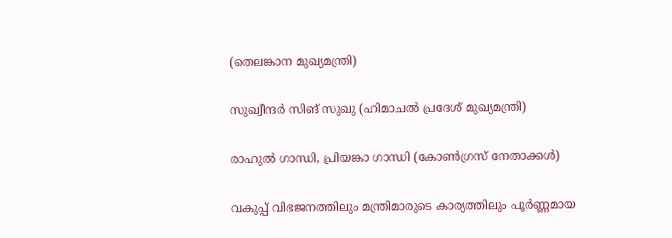(തെലങ്കാന മുഖ്യമന്ത്രി)

സുഖ്വീന്ദര്‍ സിങ് സുഖു (ഹിമാചല്‍ പ്രദേശ് മുഖ്യമന്ത്രി)

രാഹുല്‍ ഗാന്ധി, പ്രിയങ്കാ ഗാന്ധി (കോണ്‍ഗ്രസ് നേതാക്കള്‍)

വകുപ്പ് വിഭജനത്തിലും മന്ത്രിമാരുടെ കാര്യത്തിലും പൂര്‍ണ്ണമായ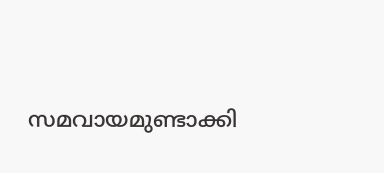സമവായമുണ്ടാക്കി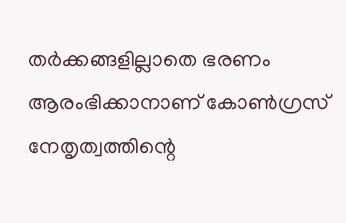തര്‍ക്കങ്ങളില്ലാതെ ഭരണം ആരംഭിക്കാനാണ് കോണ്‍ഗ്രസ് നേതൃത്വത്തിന്റെ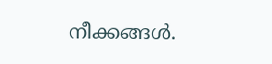നീക്കങ്ങള്‍.